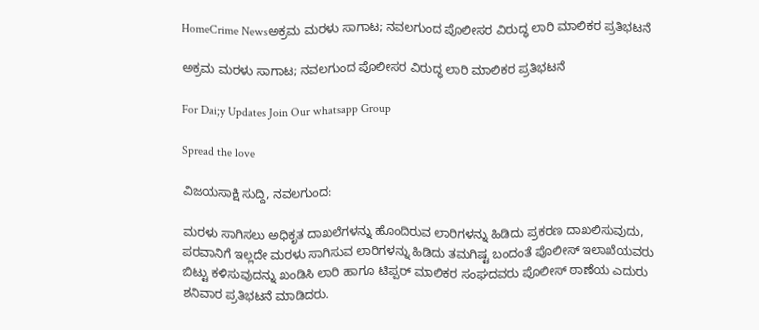HomeCrime Newsಅಕ್ರಮ ಮರಳು ಸಾಗಾಟ; ನವಲಗುಂದ ಪೊಲೀಸರ ವಿರುದ್ಧ ಲಾರಿ ಮಾಲಿಕರ ಪ್ರತಿಭಟನೆ

ಅಕ್ರಮ ಮರಳು ಸಾಗಾಟ; ನವಲಗುಂದ ಪೊಲೀಸರ ವಿರುದ್ಧ ಲಾರಿ ಮಾಲಿಕರ ಪ್ರತಿಭಟನೆ

For Dai;y Updates Join Our whatsapp Group

Spread the love

ವಿಜಯಸಾಕ್ಷಿ ಸುದ್ದಿ, ನವಲಗುಂದ:

ಮರಳು ಸಾಗಿಸಲು ಅಧಿಕೃತ ದಾಖಲೆಗಳನ್ನು ಹೊಂದಿರುವ ಲಾರಿಗಳನ್ನು ಹಿಡಿದು ಪ್ರಕರಣ ದಾಖಲಿಸುವುದು, ಪರವಾನಿಗೆ ಇಲ್ಲದೇ ಮರಳು ಸಾಗಿಸುವ ಲಾರಿಗಳನ್ನು ಹಿಡಿದು ತಮಗಿಷ್ಟ ಬಂದಂತೆ ಪೊಲೀಸ್ ಇಲಾಖೆಯವರು ಬಿಟ್ಟು ಕಳಿಸುವುದನ್ನು ಖಂಡಿಸಿ ಲಾರಿ ಹಾಗೂ ಟಿಪ್ಪರ್ ಮಾಲಿಕರ ಸಂಘದವರು ಪೊಲೀಸ್ ಠಾಣೆಯ ಎದುರು ಶನಿವಾರ ಪ್ರತಿಭಟನೆ ಮಾಡಿದರು.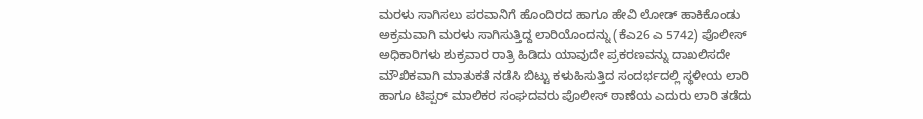ಮರಳು ಸಾಗಿಸಲು ಪರವಾನಿಗೆ ಹೊಂದಿರದ ಹಾಗೂ ಹೇವಿ ಲೋಡ್ ಹಾಕಿಕೊಂಡು ಅಕ್ರಮವಾಗಿ ಮರಳು ಸಾಗಿಸುತ್ತಿದ್ದ ಲಾರಿಯೊಂದನ್ನು (ಕೆಎ26 ಎ 5742) ಪೊಲೀಸ್ ಅಧಿಕಾರಿಗಳು ಶುಕ್ರವಾರ ರಾತ್ರಿ ಹಿಡಿದು ಯಾವುದೇ ಪ್ರಕರಣವನ್ನು ದಾಖಲಿಸದೇ ಮೌಖಿಕವಾಗಿ ಮಾತುಕತೆ ನಡೆಸಿ ಬಿಟ್ಟು ಕಳುಹಿಸುತ್ತಿದ ಸಂದರ್ಭದಲ್ಲಿ ಸ್ಥಳೀಯ ಲಾರಿ ಹಾಗೂ ಟಿಪ್ಪರ್ ಮಾಲಿಕರ ಸಂಘದವರು ಪೊಲೀಸ್ ಠಾಣೆಯ ಎದುರು ಲಾರಿ ತಡೆದು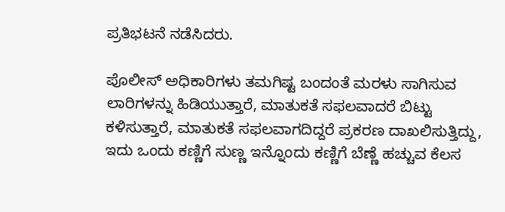ಪ್ರತಿಭಟನೆ ನಡೆಸಿದರು.

ಪೊಲೀಸ್ ಅಧಿಕಾರಿಗಳು ತಮಗಿಷ್ಟ ಬಂದಂತೆ ಮರಳು ಸಾಗಿಸುವ ಲಾರಿಗಳನ್ನು ಹಿಡಿಯುತ್ತಾರೆ, ಮಾತುಕತೆ ಸಫಲವಾದರೆ ಬಿಟ್ಟು ಕಳಿಸುತ್ತಾರೆ, ಮಾತುಕತೆ ಸಫಲವಾಗದಿದ್ದರೆ ಪ್ರಕರಣ ದಾಖಲಿಸುತ್ತಿದ್ದು, ಇದು ಒಂದು ಕಣ್ಣಿಗೆ ಸುಣ್ಣ ಇನ್ನೊಂದು ಕಣ್ಣಿಗೆ ಬೆಣ್ಣೆ ಹಚ್ಚುವ ಕೆಲಸ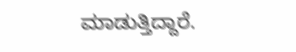ಮಾಡುತ್ತಿದ್ದಾರೆ.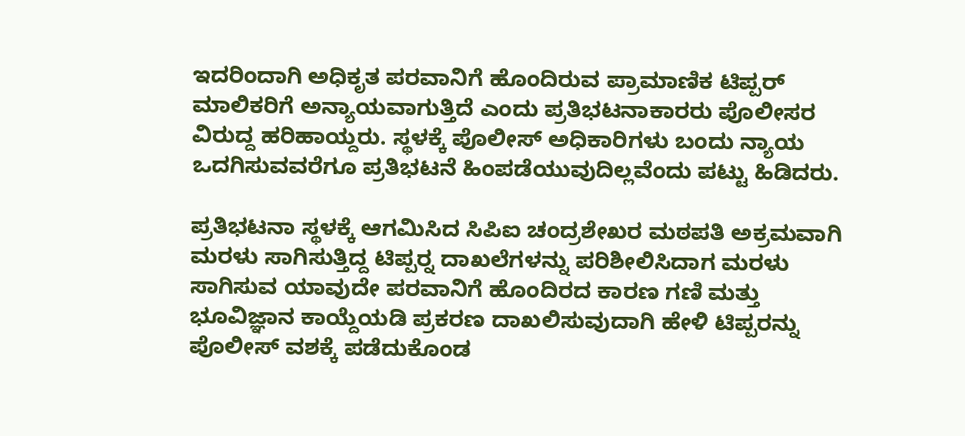ಇದರಿಂದಾಗಿ ಅಧಿಕೃತ ಪರವಾನಿಗೆ ಹೊಂದಿರುವ ಪ್ರಾಮಾಣಿಕ ಟಿಪ್ಪರ್ ಮಾಲಿಕರಿಗೆ ಅನ್ಯಾಯವಾಗುತ್ತಿದೆ ಎಂದು ಪ್ರತಿಭಟನಾಕಾರರು ಪೊಲೀಸರ ವಿರುದ್ದ ಹರಿಹಾಯ್ದರು. ಸ್ಥಳಕ್ಕೆ ಪೊಲೀಸ್ ಅಧಿಕಾರಿಗಳು ಬಂದು ನ್ಯಾಯ ಒದಗಿಸುವವರೆಗೂ ಪ್ರತಿಭಟನೆ ಹಿಂಪಡೆಯುವುದಿಲ್ಲವೆಂದು ಪಟ್ಟು ಹಿಡಿದರು.

ಪ್ರತಿಭಟನಾ ಸ್ಥಳಕ್ಕೆ ಆಗಮಿಸಿದ ಸಿಪಿಐ ಚಂದ್ರಶೇಖರ ಮಠಪತಿ ಅಕ್ರಮವಾಗಿ ಮರಳು ಸಾಗಿಸುತ್ತಿದ್ದ ಟಿಪ್ಪರ್‍ನ ದಾಖಲೆಗಳನ್ನು ಪರಿಶೀಲಿಸಿದಾಗ ಮರಳು ಸಾಗಿಸುವ ಯಾವುದೇ ಪರವಾನಿಗೆ ಹೊಂದಿರದ ಕಾರಣ ಗಣಿ ಮತ್ತು ಭೂವಿಜ್ಞಾನ ಕಾಯ್ದೆಯಡಿ ಪ್ರಕರಣ ದಾಖಲಿಸುವುದಾಗಿ ಹೇಳಿ ಟಿಪ್ಪರನ್ನು ಪೊಲೀಸ್ ವಶಕ್ಕೆ ಪಡೆದುಕೊಂಡ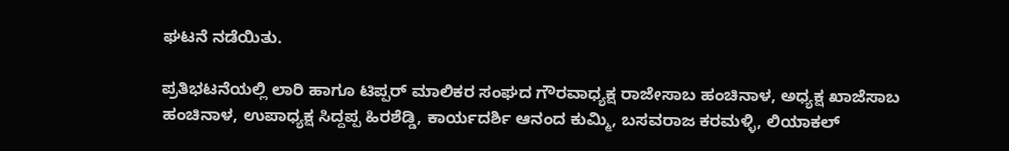ಘಟನೆ ನಡೆಯಿತು.

ಪ್ರತಿಭಟನೆಯಲ್ಲಿ ಲಾರಿ ಹಾಗೂ ಟಿಪ್ಪರ್ ಮಾಲಿಕರ ಸಂಘದ ಗೌರವಾಧ್ಯಕ್ಷ ರಾಜೇಸಾಬ ಹಂಚಿನಾಳ, ಅಧ್ಯಕ್ಷ ಖಾಜೆಸಾಬ ಹಂಚಿನಾಳ, ಉಪಾಧ್ಯಕ್ಷ ಸಿದ್ದಪ್ಪ ಹಿರಶೆಡ್ಡಿ, ಕಾರ್ಯದರ್ಶಿ ಆನಂದ ಕುಮ್ಮಿ, ಬಸವರಾಜ ಕರಮಳ್ಳಿ, ಲಿಯಾಕಲ್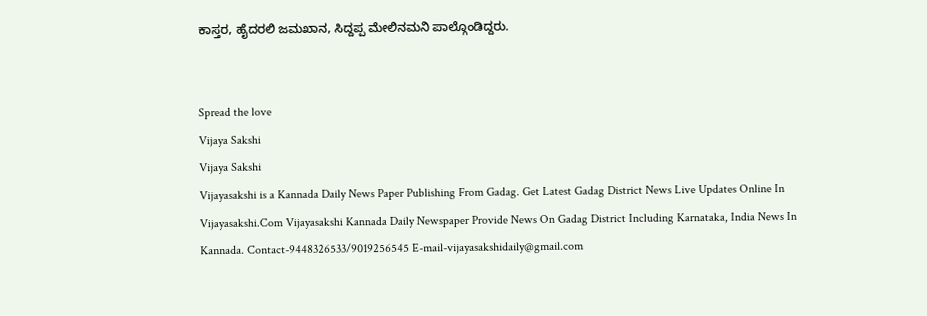ಕಾಸ್ತರ, ಹೈದರಲಿ ಜಮಖಾನ, ಸಿದ್ದಪ್ಪ ಮೇಲಿನಮನಿ ಪಾಲ್ಗೊಂಡಿದ್ದರು.


Spread the love
Vijaya Sakshi
Vijaya Sakshi
Vijayasakshi is a Kannada Daily News Paper Publishing From Gadag. Get Latest Gadag District News Live Updates Online In Vijayasakshi.Com Vijayasakshi Kannada Daily Newspaper Provide News On Gadag District Including Karnataka, India News In Kannada. Contact-9448326533/9019256545 E-mail-vijayasakshidaily@gmail.com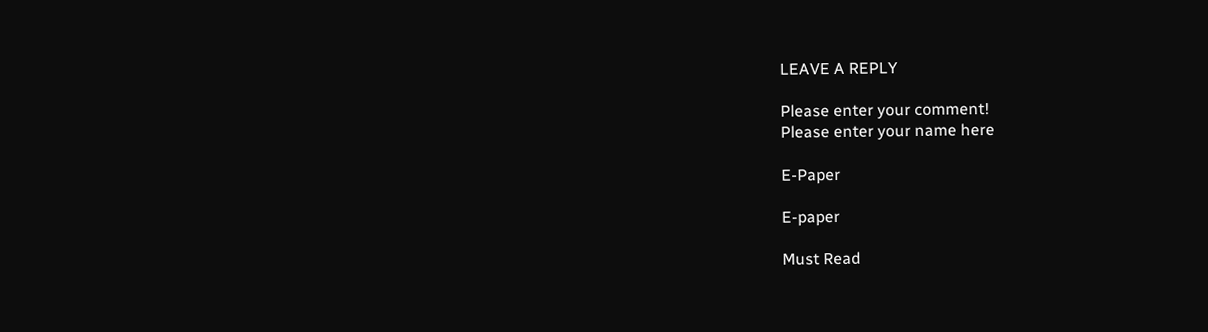LEAVE A REPLY

Please enter your comment!
Please enter your name here

E-Paper

E-paper

Must Read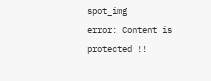spot_img
error: Content is protected !!